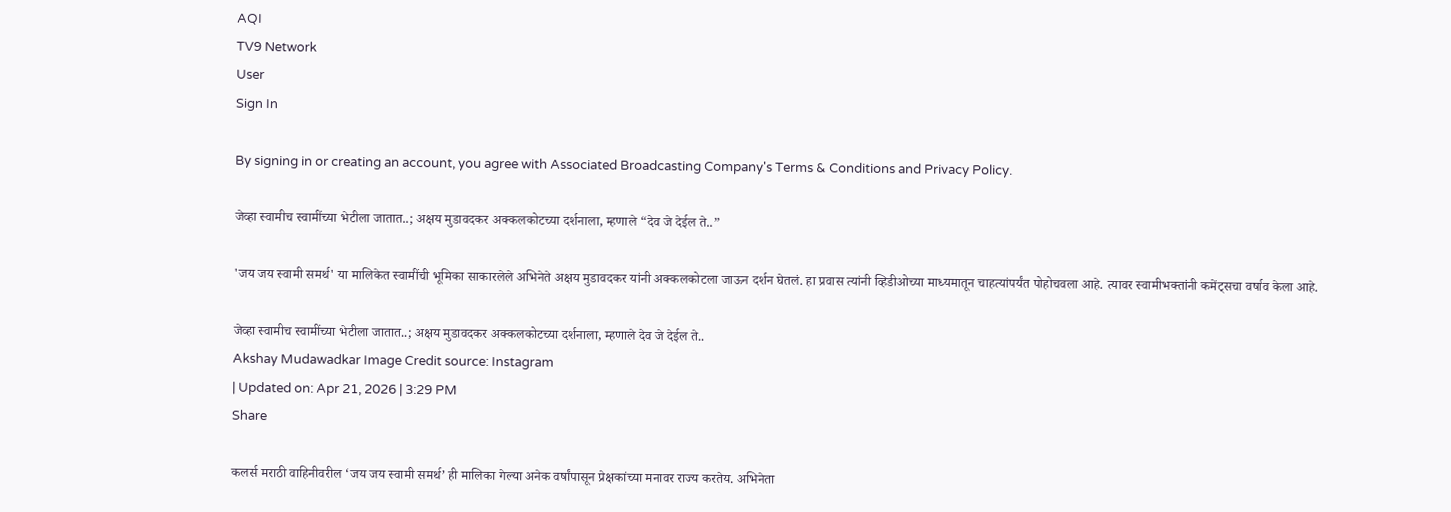AQI
TV9 Network
User
Sign In

By signing in or creating an account, you agree with Associated Broadcasting Company's Terms & Conditions and Privacy Policy.

जेव्हा स्वामीच स्वामींच्या भेटीला जातात..; अक्षय मुडावदकर अक्कलकोटच्या दर्शनाला, म्हणाले “देव जे देईल ते..”

'जय जय स्वामी समर्थ' या मालिकेत स्वामींची भूमिका साकारलेले अभिनेते अक्षय मुडावदकर यांनी अक्कलकोटला जाऊन दर्शन घेतलं. हा प्रवास त्यांनी व्हिडीओच्या माध्यमातून चाहत्यांपर्यंत पोहोचवला आहे. त्यावर स्वामीभक्तांनी कमेंट्सचा वर्षाव केला आहे.

जेव्हा स्वामीच स्वामींच्या भेटीला जातात..; अक्षय मुडावदकर अक्कलकोटच्या दर्शनाला, म्हणाले देव जे देईल ते..
Akshay Mudawadkar Image Credit source: Instagram
| Updated on: Apr 21, 2026 | 3:29 PM
Share

कलर्स मराठी वाहिनीवरील ‘जय जय स्वामी समर्थ’ ही मालिका गेल्या अनेक वर्षांपासून प्रेक्षकांच्या मनावर राज्य करतेय. अभिनेता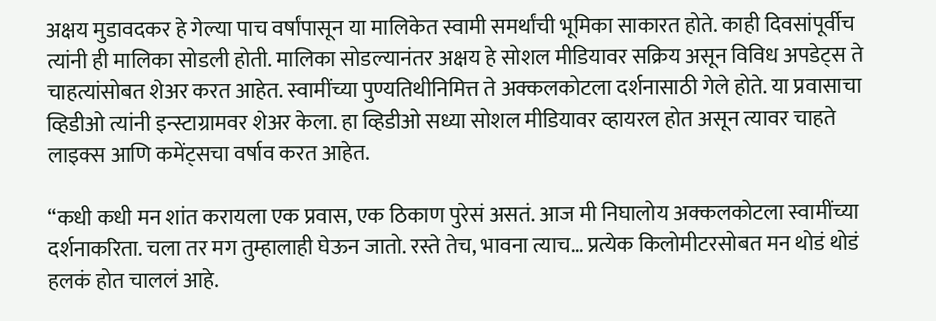अक्षय मुडावदकर हे गेल्या पाच वर्षांपासून या मालिकेत स्वामी समर्थांची भूमिका साकारत होते. काही दिवसांपूर्वीच त्यांनी ही मालिका सोडली होती. मालिका सोडल्यानंतर अक्षय हे सोशल मीडियावर सक्रिय असून विविध अपडेट्स ते चाहत्यांसोबत शेअर करत आहेत. स्वामींच्या पुण्यतिथीनिमित्त ते अक्कलकोटला दर्शनासाठी गेले होते. या प्रवासाचा व्हिडीओ त्यांनी इन्स्टाग्रामवर शेअर केला. हा व्हिडीओ सध्या सोशल मीडियावर व्हायरल होत असून त्यावर चाहते लाइक्स आणि कमेंट्सचा वर्षाव करत आहेत.

“कधी कधी मन शांत करायला एक प्रवास, एक ठिकाण पुरेसं असतं. आज मी निघालोय अक्कलकोटला स्वामींच्या दर्शनाकरिता. चला तर मग तुम्हालाही घेऊन जातो. रस्ते तेच, भावना त्याच… प्रत्येक किलोमीटरसोबत मन थोडं थोडं हलकं होत चाललं आहे.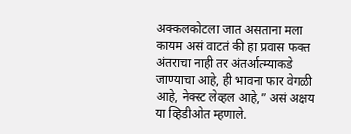अक्कलकोटला जात असताना मला कायम असं वाटतं की हा प्रवास फक्त अंतराचा नाही तर अंतर्आत्म्याकडे जाण्याचा आहे, ही भावना फार वेगळी आहे, नेक्स्ट लेव्हल आहे,” असं अक्षय या व्हिडीओत म्हणाले.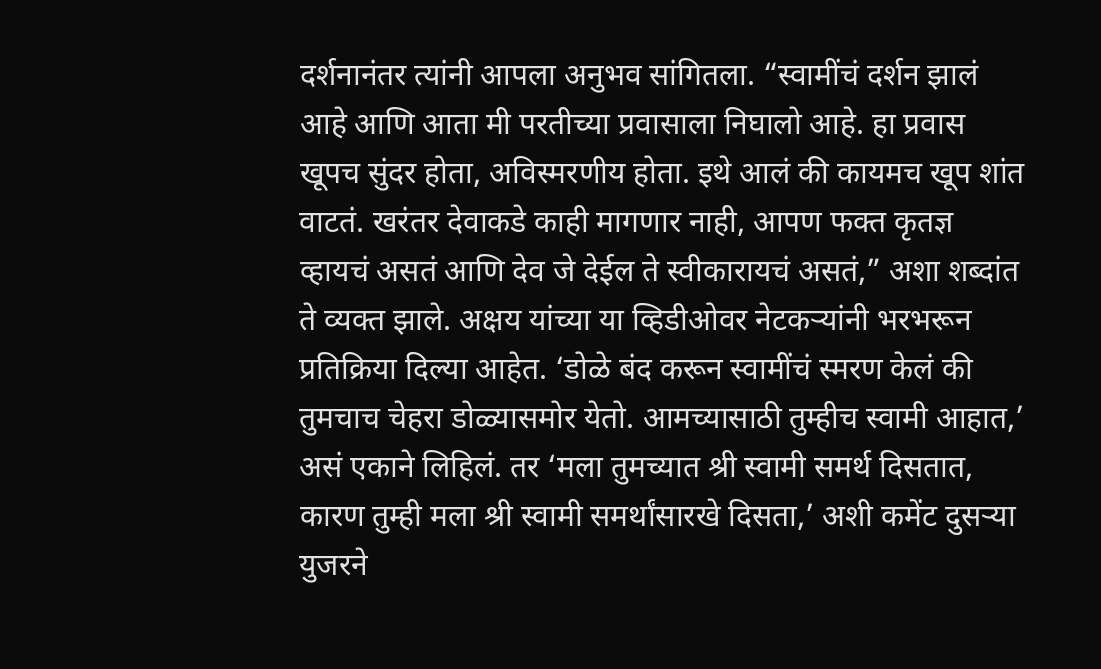दर्शनानंतर त्यांनी आपला अनुभव सांगितला. “स्वामींचं दर्शन झालं आहे आणि आता मी परतीच्या प्रवासाला निघालो आहे. हा प्रवास खूपच सुंदर होता, अविस्मरणीय होता. इथे आलं की कायमच खूप शांत वाटतं. खरंतर देवाकडे काही मागणार नाही, आपण फक्त कृतज्ञ व्हायचं असतं आणि देव जे देईल ते स्वीकारायचं असतं,” अशा शब्दांत ते व्यक्त झाले. अक्षय यांच्या या व्हिडीओवर नेटकऱ्यांनी भरभरून प्रतिक्रिया दिल्या आहेत. ‘डोळे बंद करून स्वामींचं स्मरण केलं की तुमचाच चेहरा डोळ्यासमोर येतो. आमच्यासाठी तुम्हीच स्वामी आहात,’ असं एकाने लिहिलं. तर ‘मला तुमच्यात श्री स्वामी समर्थ दिसतात, कारण तुम्ही मला श्री स्वामी समर्थांसारखे दिसता,’ अशी कमेंट दुसऱ्या युजरने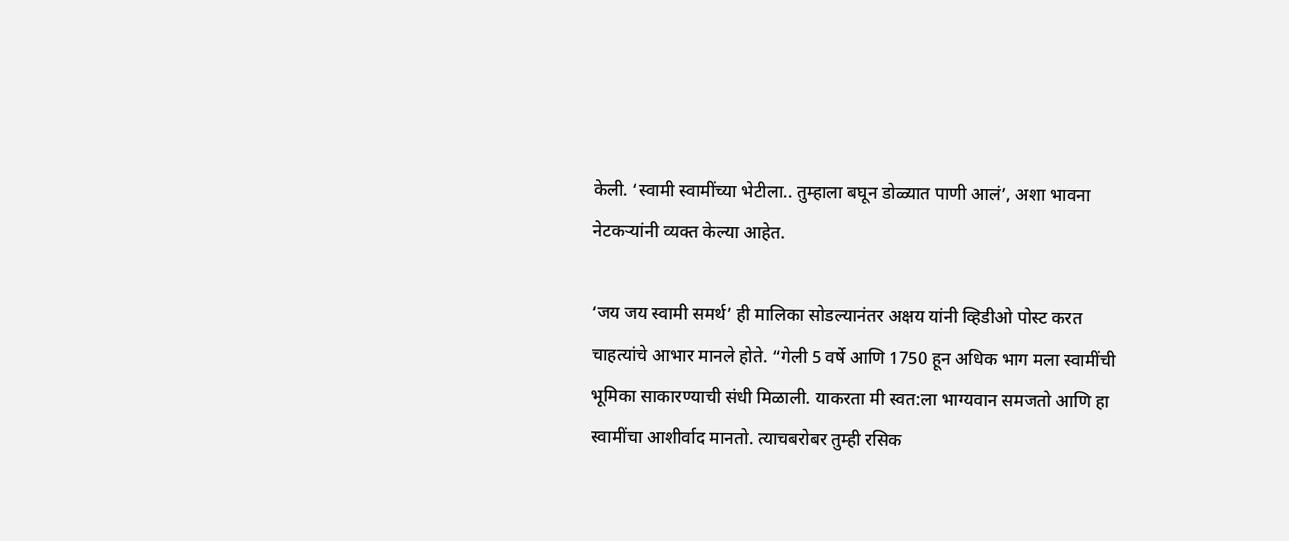केली. ‘स्वामी स्वामींच्या भेटीला.. तुम्हाला बघून डोळ्यात पाणी आलं’, अशा भावना नेटकऱ्यांनी व्यक्त केल्या आहेत.

‘जय जय स्वामी समर्थ’ ही मालिका सोडल्यानंतर अक्षय यांनी व्हिडीओ पोस्ट करत चाहत्यांचे आभार मानले होते. “गेली 5 वर्षे आणि 1750 हून अधिक भाग मला स्वामींची भूमिका साकारण्याची संधी मिळाली. याकरता मी स्वत:ला भाग्यवान समजतो आणि हा स्वामींचा आशीर्वाद मानतो. त्याचबरोबर तुम्ही रसिक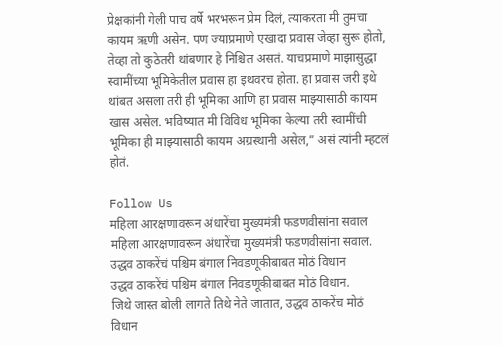प्रेक्षकांनी गेली पाच वर्षे भरभरून प्रेम दिलं, त्याकरता मी तुमचा कायम ऋणी असेन. पण ज्याप्रमाणे एखादा प्रवास जेव्हा सुरू होतो, तेव्हा तो कुठेतरी थांबणार हे निश्चित असतं. याचप्रमाणे माझासुद्धा स्वामींच्या भूमिकेतील प्रवास हा इथवरच होता. हा प्रवास जरी इथे थांबत असला तरी ही भूमिका आणि हा प्रवास माझ्यासाठी कायम खास असेल. भविष्यात मी विविध भूमिका केल्या तरी स्वामींची भूमिका ही माझ्यासाठी कायम अग्रस्थानी असेल,” असं त्यांनी म्हटलं होतं.

Follow Us
महिला आरक्षणावरून अंधारेंचा मुख्यमंत्री फडणवीसांना सवाल
महिला आरक्षणावरून अंधारेंचा मुख्यमंत्री फडणवीसांना सवाल.
उद्धव ठाकरेंचं पश्चिम बंगाल निवडणूकीबाबत मोठं विधान
उद्धव ठाकरेंचं पश्चिम बंगाल निवडणूकीबाबत मोठं विधान.
जिथे जास्त बोली लागते तिथे नेते जातात, उद्धव ठाकरेंच मोठं विधान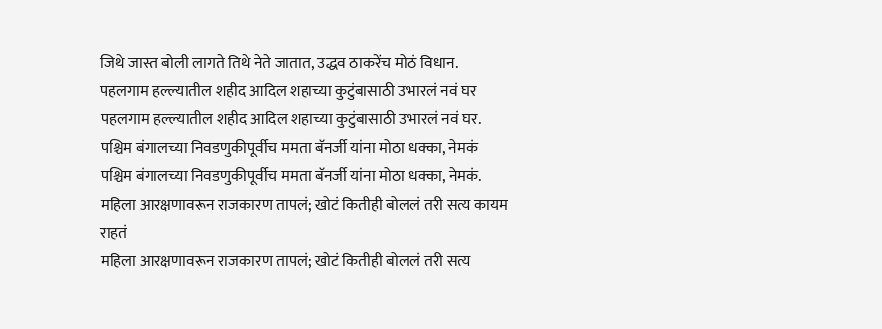जिथे जास्त बोली लागते तिथे नेते जातात, उद्धव ठाकरेंच मोठं विधान.
पहलगाम हल्ल्यातील शहीद आदिल शहाच्या कुटुंबासाठी उभारलं नवं घर
पहलगाम हल्ल्यातील शहीद आदिल शहाच्या कुटुंबासाठी उभारलं नवं घर.
पश्चिम बंगालच्या निवडणुकीपूर्वीच ममता बॅनर्जी यांना मोठा धक्का, नेमकं
पश्चिम बंगालच्या निवडणुकीपूर्वीच ममता बॅनर्जी यांना मोठा धक्का, नेमकं.
महिला आरक्षणावरून राजकारण तापलं; खोटं कितीही बोललं तरी सत्य कायम राहतं
महिला आरक्षणावरून राजकारण तापलं; खोटं कितीही बोललं तरी सत्य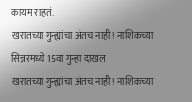कायम राहतं.
खरातच्या गुन्ह्यांचा अंतच नाही! नाशिकच्या सिन्नरमध्ये 15वा गुन्हा दाखल
खरातच्या गुन्ह्यांचा अंतच नाही! नाशिकच्या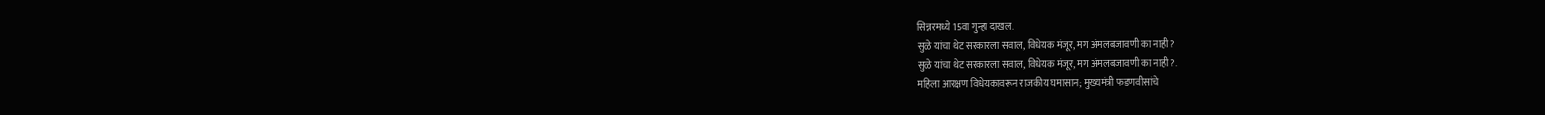सिन्नरमध्ये 15वा गुन्हा दाखल.
सुळे यांचा थेट सरकारला सवाल, विधेयक मंजूर, मग अंमलबजावणी का नाही?
सुळे यांचा थेट सरकारला सवाल, विधेयक मंजूर, मग अंमलबजावणी का नाही?.
महिला आरक्षण विधेयकावरून राजकीय घमासान; मुख्यमंत्री फडणवीसांचे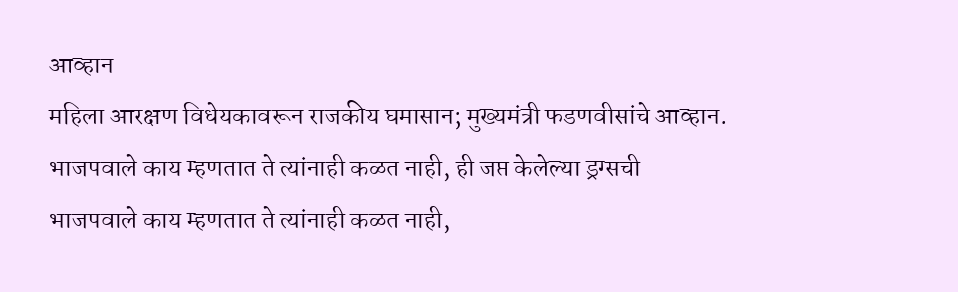आव्हान
महिला आरक्षण विधेयकावरून राजकीय घमासान; मुख्यमंत्री फडणवीसांचे आव्हान.
भाजपवाले काय म्हणतात ते त्यांनाही कळत नाही, ही जप्त केलेल्या ड्रग्सची
भाजपवाले काय म्हणतात ते त्यांनाही कळत नाही,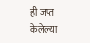ही जप्त केलेल्या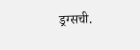ड्रग्सची.